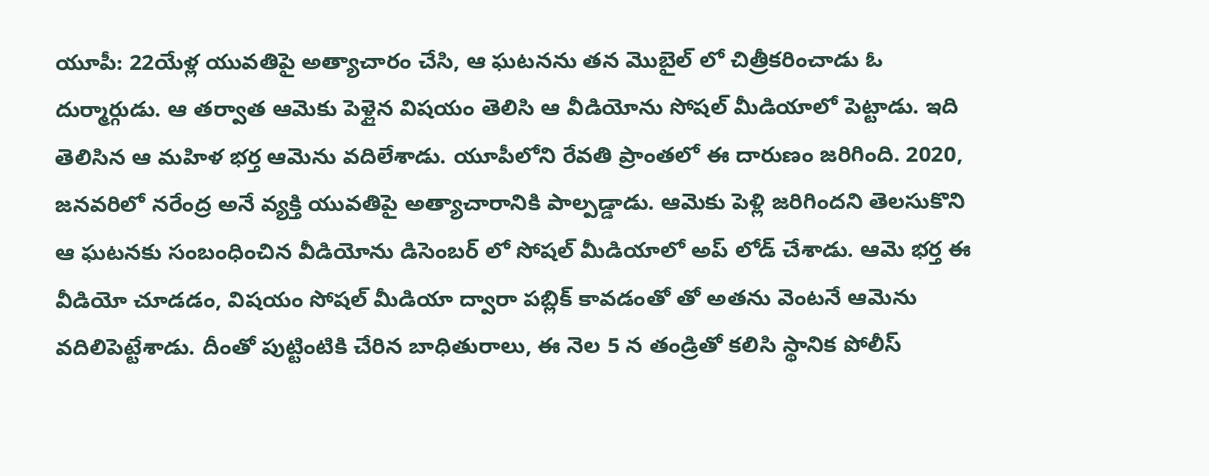యూపీ: 22యేళ్ల యువతిపై అత్యాచారం చేసి, ఆ ఘటనను తన మొబైల్ లో చిత్రీకరించాడు ఓ దుర్మార్గుడు. ఆ తర్వాత ఆమెకు పెళ్లైన విషయం తెలిసి ఆ వీడియోను సోషల్ మీడియాలో పెట్టాడు. ఇది తెలిసిన ఆ మహిళ భర్త ఆమెను వదిలేశాడు. యూపీలోని రేవతి ప్రాంతలో ఈ దారుణం జరిగింది. 2020, జనవరిలో నరేంద్ర అనే వ్యక్తి యువతిపై అత్యాచారానికి పాల్పడ్డాడు. ఆమెకు పెళ్లి జరిగిందని తెలసుకొని ఆ ఘటనకు సంబంధించిన వీడియోను డిసెంబర్ లో సోషల్ మీడియాలో అప్ లోడ్ చేశాడు. ఆమె భర్త ఈ వీడియో చూడడం, విషయం సోషల్ మీడియా ద్వారా పబ్లిక్ కావడంతో తో అతను వెంటనే ఆమెను వదిలిపెట్టేశాడు. దీంతో పుట్టింటికి చేరిన బాధితురాలు, ఈ నెల 5 న తండ్రితో కలిసి స్థానిక పోలీస్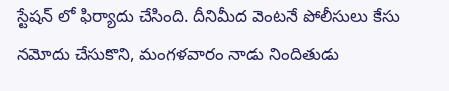స్టేషన్ లో ఫిర్యాదు చేసింది. దీనిమీద వెంటనే పోలీసులు కేసు నమోదు చేసుకొని, మంగళవారం నాడు నిందితుడు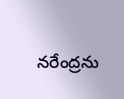నరేంద్రను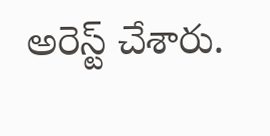అరెస్ట్ చేశారు.